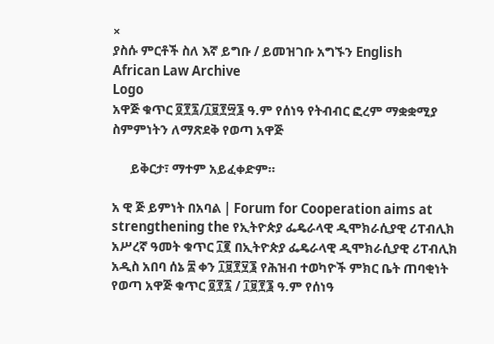×
ያስሱ ምርቶች ስለ እኛ ይግቡ / ይመዝገቡ አግኙን English
African Law Archive
Logo
አዋጅ ቁጥር ፬፻፯/፲፱፻፵፮ ዓ.ም የሰነዓ የትብብር ፎረም ማቋቋሚያ ስምምነትን ለማጽደቅ የወጣ አዋጅ

      ይቅርታ፣ ማተም አይፈቀድም።

አ ዊ ጅ ይምነት በአባል | Forum for Cooperation aims at strengthening the የኢትዮጵያ ፌዴራላዊ ዲሞክራሲያዊ ሪፐብሊክ አሥረኛ ዓመት ቁጥር ፲፪ በኢትዮጵያ ፌዴራላዊ ዲሞክራሲያዊ ሪፐብሊክ አዲስ አበባ ሰኔ ፰ ቀን ፲፱፻፶፮ የሕዝብ ተወካዮች ምክር ቤት ጠባቂነት የወጣ አዋጅ ቁጥር ፬፻፯ / ፲፱፻፮ ዓ.ም የሰነዓ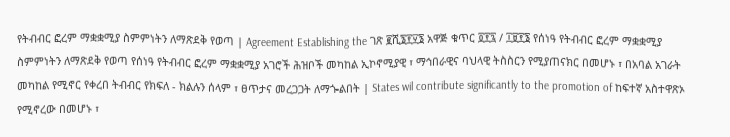የትብብር ፎረም ማቋቋሚያ ስምምነትን ለማጽደቅ የወጣ | Agreement Establishing the ገጽ ፪ሺ፮፻፶፮ አዋጅ ቁጥር ፬፻፯ / ፲፱፻፮ የሰነዓ የትብብር ፎረም ማቋቋሚያ ስምምነትን ለማጽደቅ የወጣ የሰነዓ የትብብር ፎረም ማቋቋሚያ አገሮች ሕዝቦች መካከል ኢኮኖሚያዊ ፣ ማኅበራዊና ባህላዊ ትስስርን የሚያጠናክር በመሆኑ ፣ በአባል አገራት መካከል የሚኖር የቀረበ ትብብር የክፍለ - ክልሉን ሰላም ፣ ፀጥታና መረጋጋት ለማጐልበት | States wil contribute significantly to the promotion of ከፍተኛ አስተዋጽኦ የሚኖረው በመሆኑ ፣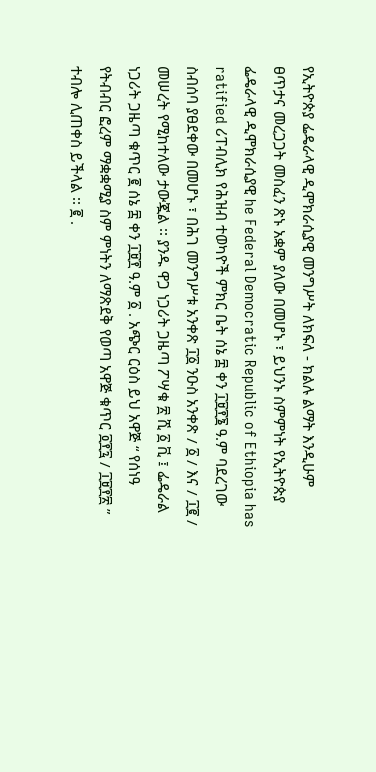የኢትዮጵያ ፌዴራላዊ ዲሞክራሲያዊ መንግሥት ለክፍለ - ክልሉ ልማት እንዲሁም ፀጥታና መረጋጋት መስፈን ጽኑ አቋም ያለው በመሆኑ ፣ ይህንኑ ስምምነት የኢትዮጵያ ፌዴራላዊ ዲሞክራሲያዊ he Federal Democratic Republic of Ethiopia has ratified ሪፐብሊክ የሕዝብ ተወካዮች ምክር ቤት ሰኔ ፰ ቀን ፲፱፻፮ ዓ.ም ባደረገው ስብሰባ ያፀደቀው በመሆኑ ፣ በሕገ መንግሥቱ አንቀጽ ፲፩ ንዑስ አንቀጽ / ፩ / እና / ፲፪ / መሠረት የሚከተለው ታውጇል ፡፡ ያንዱ ዋጋ ነጋሪት ጋዜጣ ፖሣቁ ፳ ሺ ፩ ቪ ፤ ፌዴራል ነጋሪት ጋዜጣ ቁጥር ፪ ሰኔ ፰ ቀን ፲፱፻ ዓ.ም ፩ . አጭር ርዕስ ይህ አዋጅ “ የሰነዓ የትብብር ፎረም ማቋቋሚያ ስም ምነትን ለማጽደቅ የወጣ አዋጅ ቁጥር ፬፻፯ / ፲፱፻፳ ” ተብሎ ሊጠቀስ ይችላል ፡፡ ፪ .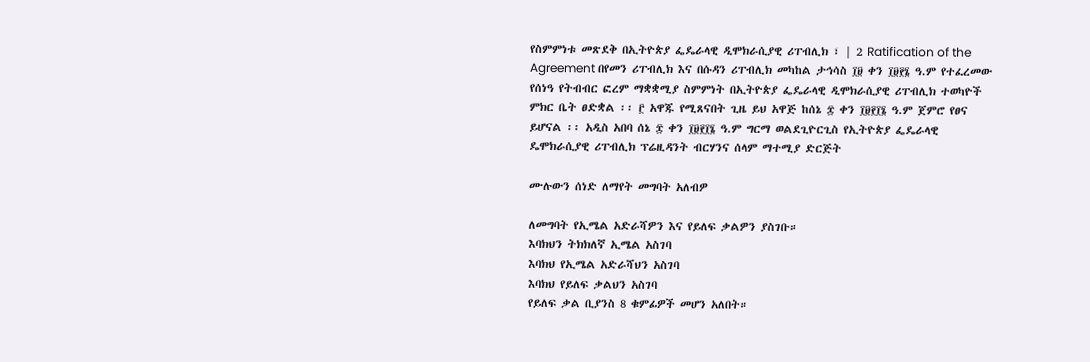የስምምነቱ መጽደቅ በኢትዮጵያ ፌዴራላዊ ዲሞክራሲያዊ ሪፐብሊክ ፣ | 2 Ratification of the Agreement በየመን ሪፐብሊክ እና በሱዳን ሪፐብሊክ መካከል ታኅሳስ ፲፱ ቀን ፲፱፻፮ ዓ.ም የተፈረመው የሰነዓ የትብብር ፎረም ማቋቋሚያ ስምምነት በኢትዮጵያ ፌዴራላዊ ዲሞክራሲያዊ ሪፐብሊክ ተወካዮች ምክር ቤት ፀድቋል ፡፡ ፫ አዋጁ የሚጸናበት ጊዜ ይህ አዋጅ ከሰኔ ፰ ቀን ፲፱፻፲፮ ዓ.ም ጀምሮ የፀና ይሆናል ፡፡ አዲስ አበባ ሰኔ ፰ ቀን ፲፱፻፲፮ ዓ.ም ግርማ ወልደጊዮርጊስ የኢትዮጵያ ፌዴራላዊ ዴሞክራሲያዊ ሪፐብሊክ ፕሬዚዳንት ብርሃንና ሰላም ማተሚያ ድርጅት

ሙሉውን ሰነድ ለማየት መግባት አለብዎ

ለመግባት የኢሜል አድራሻዎን እና የይለፍ ቃልዎን ያስገቡ።
እባክህን ትክክለኛ ኢሜል አስገባ
እባክህ የኢሜል አድራሻህን አስገባ
እባክህ የይለፍ ቃልህን አስገባ
የይለፍ ቃል ቢያንስ 8 ቁምፊዎች መሆን አለበት።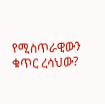የሚስጥራዊውን ቁጥር ረሳህው?